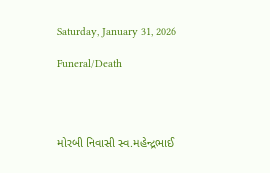Saturday, January 31, 2026

Funeral/Death




મોરબી નિવાસી સ્વ.મહેન્દ્રભાઈ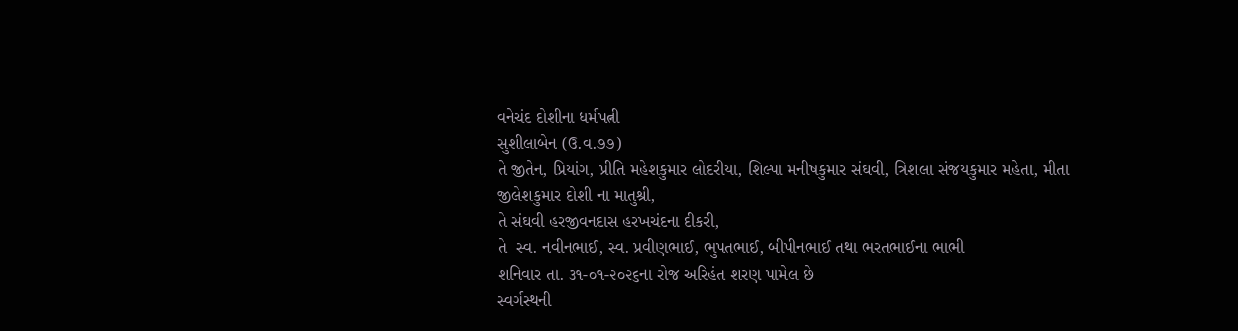વનેચંદ દોશીના ધર્મપત્ની
સુશીલાબેન (ઉ.વ.૭૭)
તે જીતેન, પ્રિયાંગ, પ્રીતિ મહેશકુમાર લોદરીયા, શિલ્પા મનીષકુમાર સંઘવી, ત્રિશલા સંજયકુમાર મહેતા, મીતા જીલેશકુમાર દોશી ના માતુશ્રી,
તે સંઘવી હરજીવનદાસ હરખચંદના દીકરી,
તે  સ્વ. નવીનભાઈ, સ્વ. પ્રવીણભાઈ, ભુપતભાઈ, બીપીનભાઈ તથા ભરતભાઈના ભાભી
શનિવાર તા. ૩૧-૦૧-૨૦૨૬ના રોજ અરિહંત શરણ પામેલ છે
સ્વર્ગસ્થની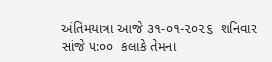અંતિમયાત્રા આજે ૩૧-૦૧-૨૦૨૬  શનિવાર  સાંજે ૫:૦૦  કલાકે તેમના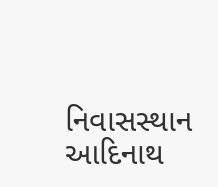નિવાસસ્થાન  આદિનાથ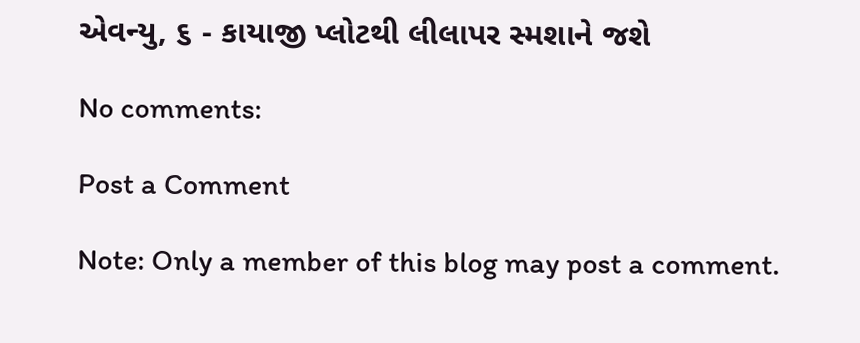એવન્યુ, ૬ - કાયાજી પ્લોટથી લીલાપર સ્મશાને જશે

No comments:

Post a Comment

Note: Only a member of this blog may post a comment.